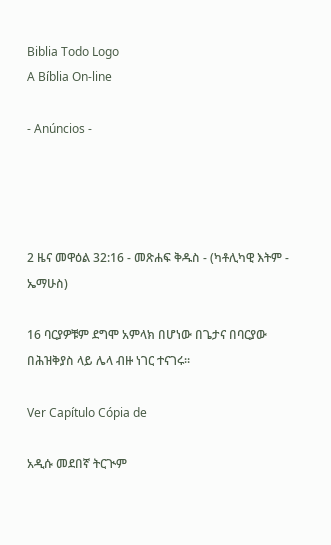Biblia Todo Logo
A Bíblia On-line

- Anúncios -




2 ዜና መዋዕል 32:16 - መጽሐፍ ቅዱስ - (ካቶሊካዊ እትም - ኤማሁስ)

16 ባርያዎቹም ደግሞ አምላክ በሆነው በጌታና በባርያው በሕዝቅያስ ላይ ሌላ ብዙ ነገር ተናገሩ።

Ver Capítulo Cópia de

አዲሱ መደበኛ ትርጒም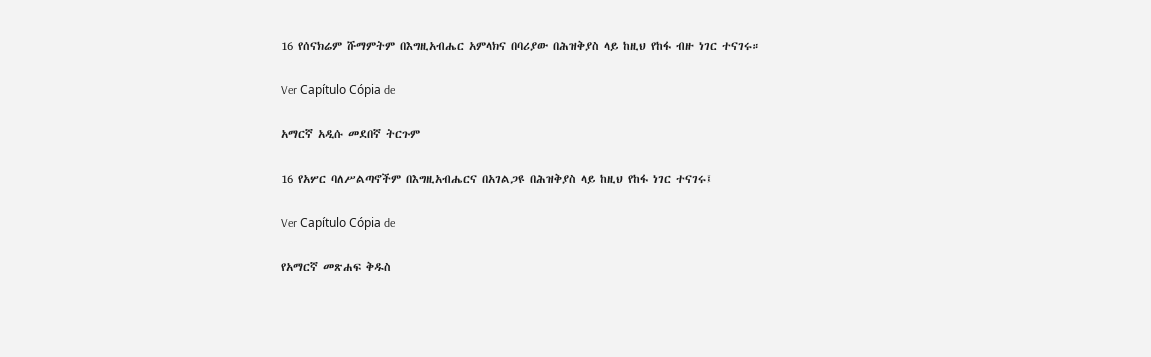16 የሰናክሬም ሹማምትም በእግዚአብሔር አምላክና በባሪያው በሕዝቅያስ ላይ ከዚህ የከፋ ብዙ ነገር ተናገሩ።

Ver Capítulo Cópia de

አማርኛ አዲሱ መደበኛ ትርጉም

16 የአሦር ባለሥልጣኖችም በእግዚአብሔርና በአገልጋዩ በሕዝቅያስ ላይ ከዚህ የከፋ ነገር ተናገሩ፤

Ver Capítulo Cópia de

የአማርኛ መጽሐፍ ቅዱስ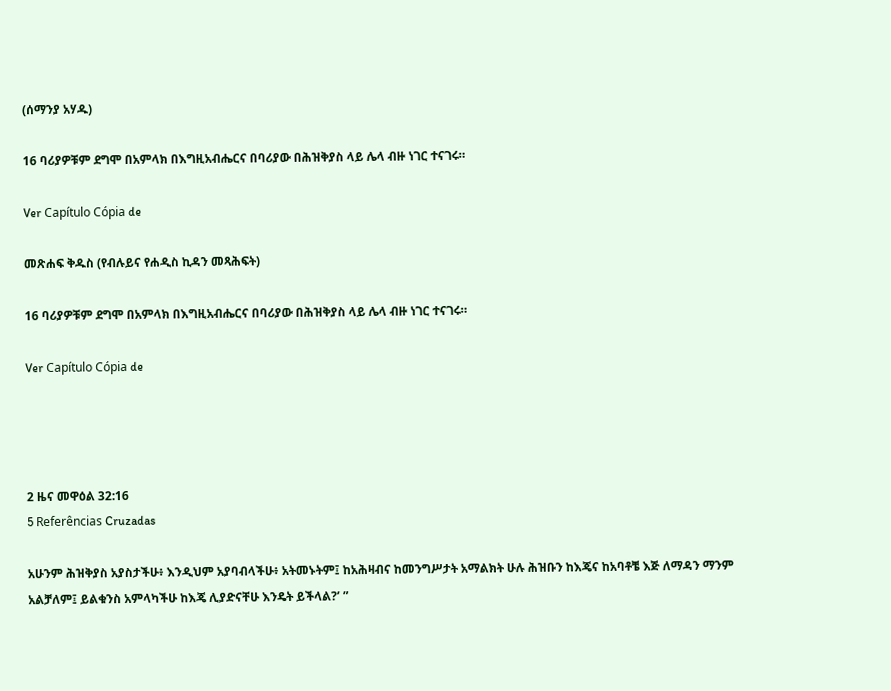(ሰማንያ አሃዱ)

16 ባሪያዎቹም ደግሞ በአምላክ በእግዚአብሔርና በባሪያው በሕዝቅያስ ላይ ሌላ ብዙ ነገር ተናገሩ።

Ver Capítulo Cópia de

መጽሐፍ ቅዱስ (የብሉይና የሐዲስ ኪዳን መጻሕፍት)

16 ባሪያዎቹም ደግሞ በአምላክ በእግዚአብሔርና በባሪያው በሕዝቅያስ ላይ ሌላ ብዙ ነገር ተናገሩ።

Ver Capítulo Cópia de




2 ዜና መዋዕል 32:16
5 Referências Cruzadas

አሁንም ሕዝቅያስ አያስታችሁ፥ እንዲህም አያባብላችሁ፥ አትመኑትም፤ ከአሕዛብና ከመንግሥታት አማልክት ሁሉ ሕዝቡን ከእጄና ከአባቶቼ እጅ ለማዳን ማንም አልቻለም፤ ይልቁንስ አምላካችሁ ከእጄ ሊያድናቸሁ እንዴት ይችላል?’ ”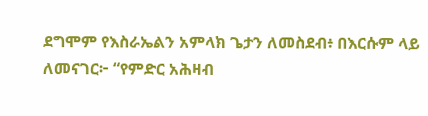ደግሞም የእስራኤልን አምላክ ጌታን ለመስደብ፥ በእርሱም ላይ ለመናገር፦ “የምድር አሕዛብ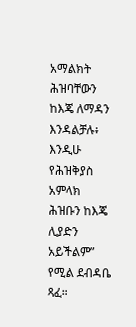አማልክት ሕዝባቸውን ከእጄ ለማዳን እንዳልቻሉ፥ እንዲሁ የሕዝቅያስ አምላክ ሕዝቡን ከእጄ ሊያድን አይችልም” የሚል ደብዳቤ ጻፈ።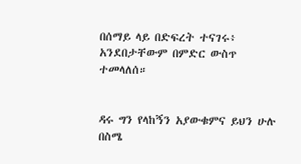በሰማይ ላይ በድፍረት ተናገሩ፥ አንደበታቸውም በምድር ውስጥ ተመላለሰ።


ዳሩ ግን የላከኝን አያውቁምና ይህን ሁሉ በስሜ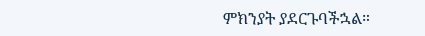ምክንያት ያደርጉባችኋል።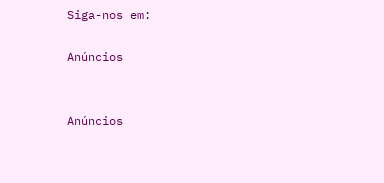Siga-nos em:

Anúncios


Anúncios